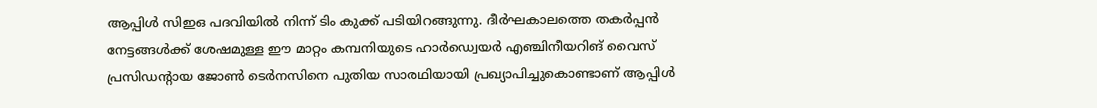ആപ്പിൾ സിഇഒ പദവിയിൽ നിന്ന് ടിം കുക്ക് പടിയിറങ്ങുന്നു. ദീർഘകാലത്തെ തകർപ്പൻ നേട്ടങ്ങൾക്ക് ശേഷമുള്ള ഈ മാറ്റം കമ്പനിയുടെ ഹാർഡ്വെയർ എഞ്ചിനീയറിങ് വൈസ് പ്രസിഡന്റായ ജോൺ ടെർനസിനെ പുതിയ സാരഥിയായി പ്രഖ്യാപിച്ചുകൊണ്ടാണ് ആപ്പിൾ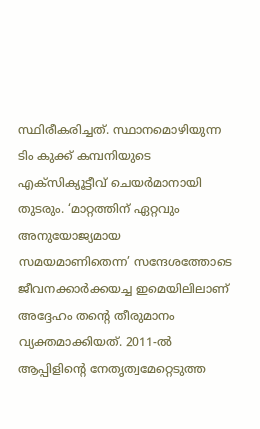സ്ഥിരീകരിച്ചത്. സ്ഥാനമൊഴിയുന്ന ടിം കുക്ക് കമ്പനിയുടെ എക്സിക്യൂട്ടീവ് ചെയർമാനായി തുടരും. ‘മാറ്റത്തിന് ഏറ്റവും അനുയോജ്യമായ സമയമാണിതെന്ന’ സന്ദേശത്തോടെ ജീവനക്കാർക്കയച്ച ഇമെയിലിലാണ് അദ്ദേഹം തന്റെ തീരുമാനം വ്യക്തമാക്കിയത്. 2011-ൽ ആപ്പിളിന്റെ നേതൃത്വമേറ്റെടുത്ത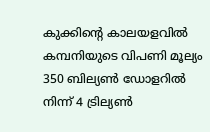കുക്കിന്റെ കാലയളവിൽ കമ്പനിയുടെ വിപണി മൂല്യം 350 ബില്യൺ ഡോളറിൽ നിന്ന് 4 ട്രില്യൺ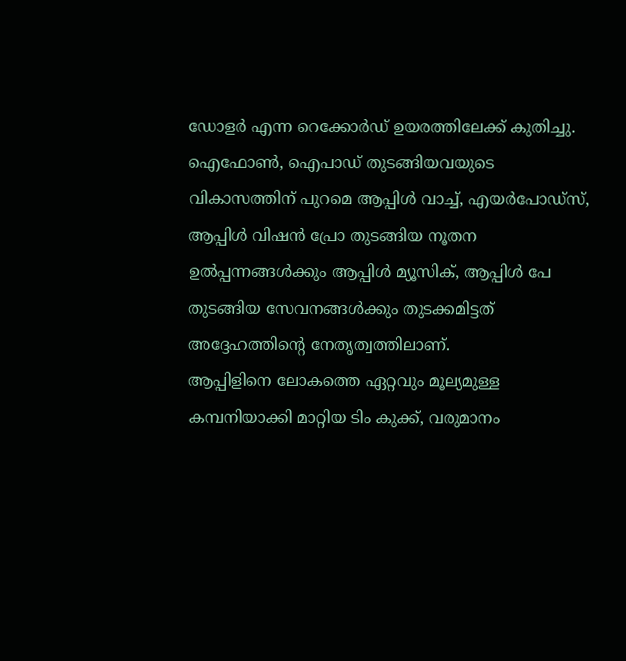ഡോളർ എന്ന റെക്കോർഡ് ഉയരത്തിലേക്ക് കുതിച്ചു. ഐഫോൺ, ഐപാഡ് തുടങ്ങിയവയുടെ വികാസത്തിന് പുറമെ ആപ്പിൾ വാച്ച്, എയർപോഡ്സ്, ആപ്പിൾ വിഷൻ പ്രോ തുടങ്ങിയ നൂതന ഉൽപ്പന്നങ്ങൾക്കും ആപ്പിൾ മ്യൂസിക്, ആപ്പിൾ പേ തുടങ്ങിയ സേവനങ്ങൾക്കും തുടക്കമിട്ടത് അദ്ദേഹത്തിന്റെ നേതൃത്വത്തിലാണ്.
ആപ്പിളിനെ ലോകത്തെ ഏറ്റവും മൂല്യമുള്ള കമ്പനിയാക്കി മാറ്റിയ ടിം കുക്ക്, വരുമാനം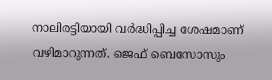നാലിരട്ടിയായി വർദ്ധിപ്പിച്ച ശേഷമാണ് വഴിമാറുന്നത്. ജെഫ് ബെസോസും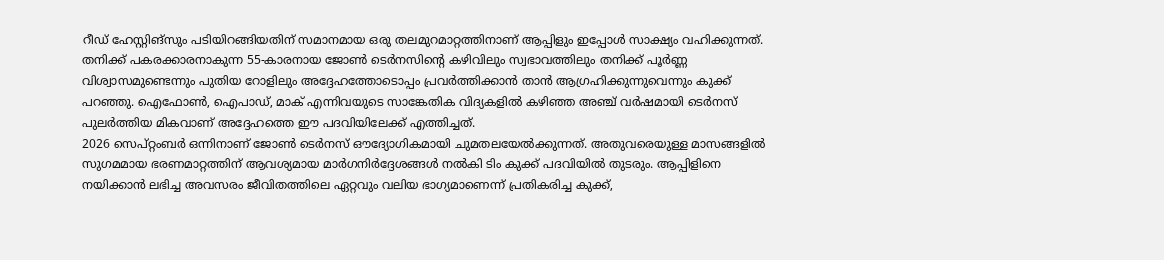റീഡ് ഹേസ്റ്റിങ്സും പടിയിറങ്ങിയതിന് സമാനമായ ഒരു തലമുറമാറ്റത്തിനാണ് ആപ്പിളും ഇപ്പോൾ സാക്ഷ്യം വഹിക്കുന്നത്. തനിക്ക് പകരക്കാരനാകുന്ന 55-കാരനായ ജോൺ ടെർനസിന്റെ കഴിവിലും സ്വഭാവത്തിലും തനിക്ക് പൂർണ്ണ വിശ്വാസമുണ്ടെന്നും പുതിയ റോളിലും അദ്ദേഹത്തോടൊപ്പം പ്രവർത്തിക്കാൻ താൻ ആഗ്രഹിക്കുന്നുവെന്നും കുക്ക് പറഞ്ഞു. ഐഫോൺ, ഐപാഡ്, മാക് എന്നിവയുടെ സാങ്കേതിക വിദ്യകളിൽ കഴിഞ്ഞ അഞ്ച് വർഷമായി ടെർനസ് പുലർത്തിയ മികവാണ് അദ്ദേഹത്തെ ഈ പദവിയിലേക്ക് എത്തിച്ചത്.
2026 സെപ്റ്റംബർ ഒന്നിനാണ് ജോൺ ടെർനസ് ഔദ്യോഗികമായി ചുമതലയേൽക്കുന്നത്. അതുവരെയുള്ള മാസങ്ങളിൽ സുഗമമായ ഭരണമാറ്റത്തിന് ആവശ്യമായ മാർഗനിർദ്ദേശങ്ങൾ നൽകി ടിം കുക്ക് പദവിയിൽ തുടരും. ആപ്പിളിനെ നയിക്കാൻ ലഭിച്ച അവസരം ജീവിതത്തിലെ ഏറ്റവും വലിയ ഭാഗ്യമാണെന്ന് പ്രതികരിച്ച കുക്ക്,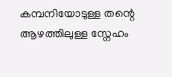കമ്പനിയോടുള്ള തന്റെ ആഴത്തിലുള്ള സ്നേഹം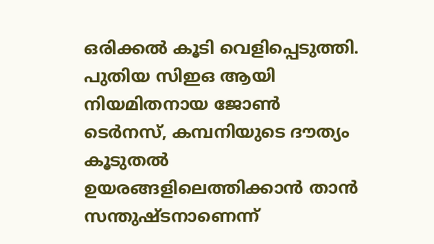ഒരിക്കൽ കൂടി വെളിപ്പെടുത്തി. പുതിയ സിഇഒ ആയി നിയമിതനായ ജോൺ ടെർനസ്, കമ്പനിയുടെ ദൗത്യം കൂടുതൽ ഉയരങ്ങളിലെത്തിക്കാൻ താൻ സന്തുഷ്ടനാണെന്ന്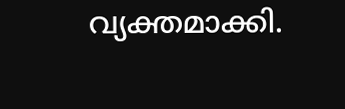വ്യക്തമാക്കി.